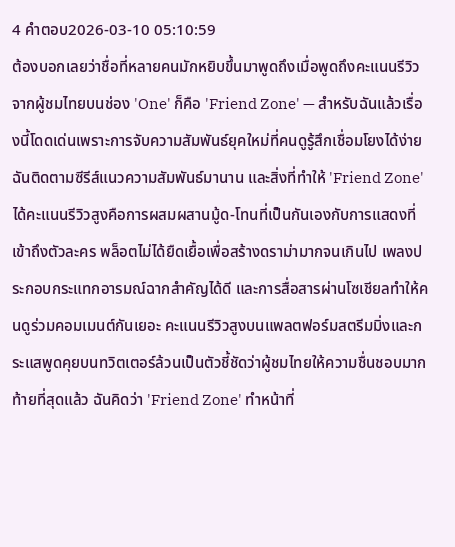4 คำตอบ2026-03-10 05:10:59
ต้องบอกเลยว่าชื่อที่หลายคนมักหยิบขึ้นมาพูดถึงเมื่อพูดถึงคะแนนรีวิวจากผู้ชมไทยบนช่อง 'One' ก็คือ 'Friend Zone' — สำหรับฉันแล้วเรื่องนี้โดดเด่นเพราะการจับความสัมพันธ์ยุคใหม่ที่คนดูรู้สึกเชื่อมโยงได้ง่าย
ฉันติดตามซีรีส์แนวความสัมพันธ์มานาน และสิ่งที่ทำให้ 'Friend Zone' ได้คะแนนรีวิวสูงคือการผสมผสานมู้ด-โทนที่เป็นกันเองกับการแสดงที่เข้าถึงตัวละคร พล็อตไม่ได้ยืดเยื้อเพื่อสร้างดราม่ามากจนเกินไป เพลงประกอบกระแทกอารมณ์ฉากสำคัญได้ดี และการสื่อสารผ่านโซเชียลทำให้คนดูร่วมคอมเมนต์กันเยอะ คะแนนรีวิวสูงบนแพลตฟอร์มสตรีมมิ่งและกระแสพูดคุยบนทวิตเตอร์ล้วนเป็นตัวชี้ชัดว่าผู้ชมไทยให้ความชื่นชอบมาก
ท้ายที่สุดแล้ว ฉันคิดว่า 'Friend Zone' ทำหน้าที่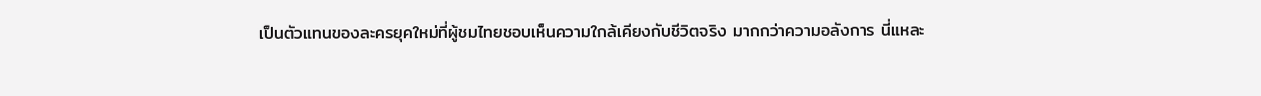เป็นตัวแทนของละครยุคใหม่ที่ผู้ชมไทยชอบเห็นความใกล้เคียงกับชีวิตจริง มากกว่าความอลังการ นี่แหละ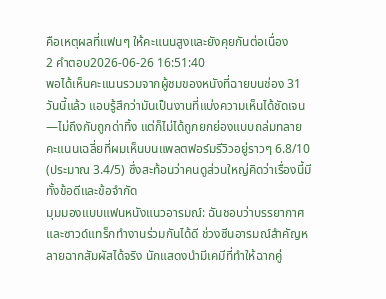คือเหตุผลที่แฟนๆ ให้คะแนนสูงและยังคุยกันต่อเนื่อง
2 คำตอบ2026-06-26 16:51:40
พอได้เห็นคะแนนรวมจากผู้ชมของหนังที่ฉายบนช่อง 31 วันนี้แล้ว แอบรู้สึกว่ามันเป็นงานที่แบ่งความเห็นได้ชัดเจน—ไม่ถึงกับถูกด่าทิ้ง แต่ก็ไม่ได้ถูกยกย่องแบบถล่มทลาย คะแนนเฉลี่ยที่ผมเห็นบนแพลตฟอร์มรีวิวอยู่ราวๆ 6.8/10 (ประมาณ 3.4/5) ซึ่งสะท้อนว่าคนดูส่วนใหญ่คิดว่าเรื่องนี้มีทั้งข้อดีและข้อจำกัด
มุมมองแบบแฟนหนังแนวอารมณ์: ฉันชอบว่าบรรยากาศและซาวด์แทร็กทำงานร่วมกันได้ดี ช่วงซีนอารมณ์สำคัญหลายฉากสัมผัสได้จริง นักแสดงนำมีเคมีที่ทำให้ฉากคู่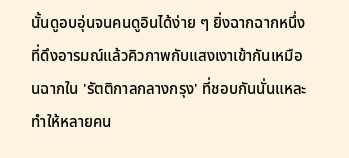นั้นดูอบอุ่นจนคนดูอินได้ง่าย ๆ ยิ่งฉากฉากหนึ่งที่ดึงอารมณ์แล้วคิวภาพกับแสงเงาเข้ากันเหมือนฉากใน 'รัตติกาลกลางกรุง' ที่ชอบกันนั่นแหละ ทำให้หลายคน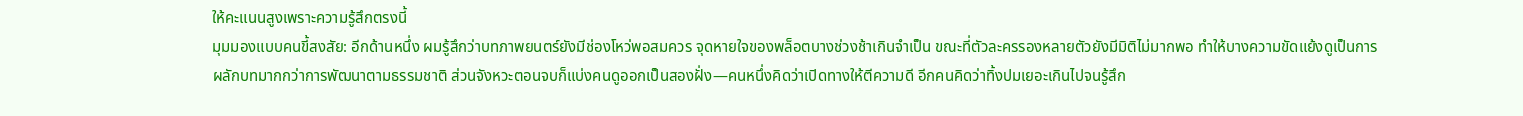ให้คะแนนสูงเพราะความรู้สึกตรงนี้
มุมมองแบบคนขี้สงสัย: อีกด้านหนึ่ง ผมรู้สึกว่าบทภาพยนตร์ยังมีช่องโหว่พอสมควร จุดหายใจของพล็อตบางช่วงช้าเกินจำเป็น ขณะที่ตัวละครรองหลายตัวยังมีมิติไม่มากพอ ทำให้บางความขัดแย้งดูเป็นการผลักบทมากกว่าการพัฒนาตามธรรมชาติ ส่วนจังหวะตอนจบก็แบ่งคนดูออกเป็นสองฝั่ง—คนหนึ่งคิดว่าเปิดทางให้ตีความดี อีกคนคิดว่าทิ้งปมเยอะเกินไปจนรู้สึก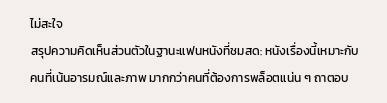ไม่สะใจ
สรุปความคิดเห็นส่วนตัวในฐานะแฟนหนังที่ชมสด: หนังเรื่องนี้เหมาะกับคนที่เน้นอารมณ์และภาพ มากกว่าคนที่ต้องการพล็อตแน่น ๆ ถาตอบ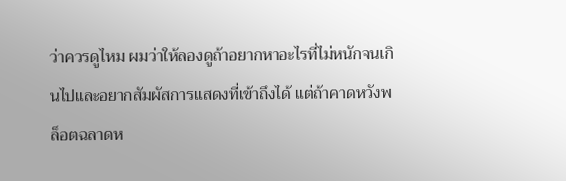ว่าควรดูไหม ผมว่าให้ลองดูถ้าอยากหาอะไรที่ไม่หนักจนเกินไปและอยากสัมผัสการแสดงที่เข้าถึงได้ แต่ถ้าคาดหวังพล็อตฉลาดห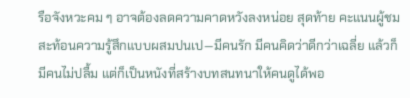รือจังหวะคม ๆ อาจต้องลดความคาดหวังลงหน่อย สุดท้าย คะแนนผู้ชมสะท้อนความรู้สึกแบบผสมปนเป—มีคนรัก มีคนคิดว่าดีกว่าเฉลี่ย แล้วก็มีคนไม่ปลื้ม แต่ก็เป็นหนังที่สร้างบทสนทนาให้คนดูได้พอ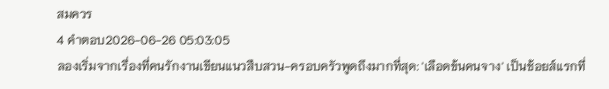สมควร
4 คำตอบ2026-06-26 05:03:05
ลองเริ่มจากเรื่องที่คนรักงานเขียนแนวสืบสวน-ครอบครัวพูดถึงมากที่สุด: 'เลือดข้นคนจาง' เป็นช้อยส์แรกที่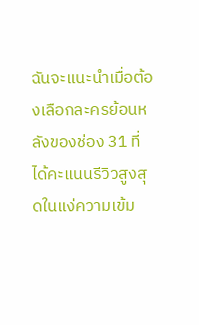ฉันจะแนะนำเมื่อต้องเลือกละครย้อนหลังของช่อง 31 ที่ได้คะแนนรีวิวสูงสุดในแง่ความเข้ม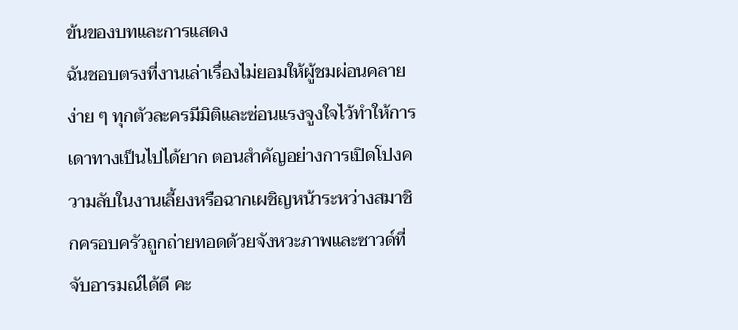ข้นของบทและการแสดง
ฉันชอบตรงที่งานเล่าเรื่องไม่ยอมให้ผู้ชมผ่อนคลายง่าย ๆ ทุกตัวละครมีมิติและซ่อนแรงจูงใจไว้ทำให้การเดาทางเป็นไปได้ยาก ตอนสำคัญอย่างการเปิดโปงความลับในงานเลี้ยงหรือฉากเผชิญหน้าระหว่างสมาชิกครอบครัวถูกถ่ายทอดด้วยจังหวะภาพและซาวด์ที่จับอารมณ์ได้ดี คะ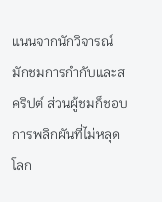แนนจากนักวิจารณ์มักชมการกำกับและสคริปต์ ส่วนผู้ชมก็ชอบการพลิกผันที่ไม่หลุดโลก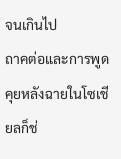จนเกินไป
ถาคต่อและการพูดคุยหลังฉายในโซเชียลก็ช่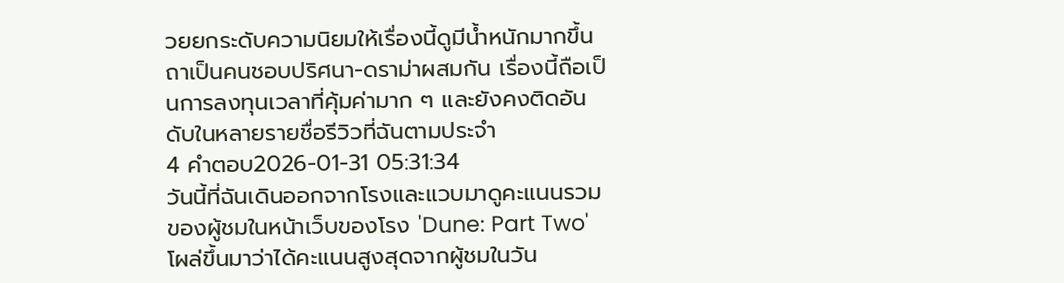วยยกระดับความนิยมให้เรื่องนี้ดูมีน้ำหนักมากขึ้น ถาเป็นคนชอบปริศนา-ดราม่าผสมกัน เรื่องนี้ถือเป็นการลงทุนเวลาที่คุ้มค่ามาก ๆ และยังคงติดอันดับในหลายรายชื่อรีวิวที่ฉันตามประจำ
4 คำตอบ2026-01-31 05:31:34
วันนี้ที่ฉันเดินออกจากโรงและแวบมาดูคะแนนรวมของผู้ชมในหน้าเว็บของโรง 'Dune: Part Two' โผล่ขึ้นมาว่าได้คะแนนสูงสุดจากผู้ชมในวัน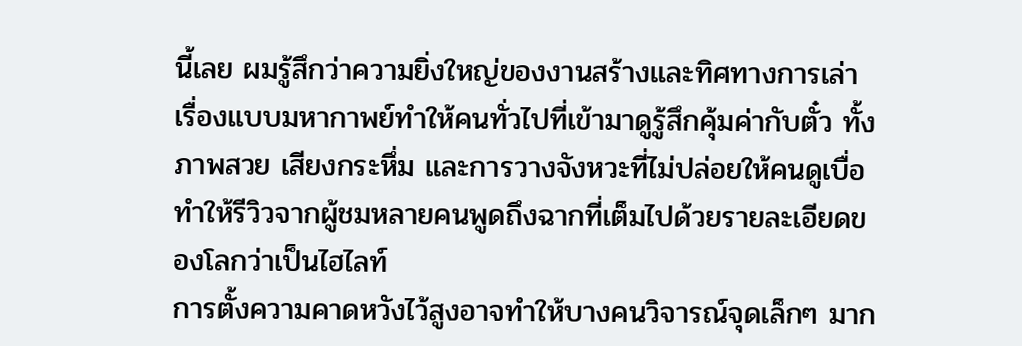นี้เลย ผมรู้สึกว่าความยิ่งใหญ่ของงานสร้างและทิศทางการเล่าเรื่องแบบมหากาพย์ทำให้คนทั่วไปที่เข้ามาดูรู้สึกคุ้มค่ากับตั๋ว ทั้งภาพสวย เสียงกระหึ่ม และการวางจังหวะที่ไม่ปล่อยให้คนดูเบื่อ ทำให้รีวิวจากผู้ชมหลายคนพูดถึงฉากที่เต็มไปด้วยรายละเอียดของโลกว่าเป็นไฮไลท์
การตั้งความคาดหวังไว้สูงอาจทำให้บางคนวิจารณ์จุดเล็กๆ มาก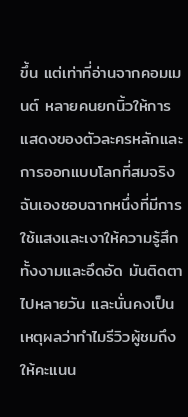ขึ้น แต่เท่าที่อ่านจากคอมเมนต์ หลายคนยกนิ้วให้การแสดงของตัวละครหลักและการออกแบบโลกที่สมจริง ฉันเองชอบฉากหนึ่งที่มีการใช้แสงและเงาให้ความรู้สึกทั้งงามและอึดอัด มันติดตาไปหลายวัน และนั่นคงเป็นเหตุผลว่าทำไมรีวิวผู้ชมถึงให้คะแนน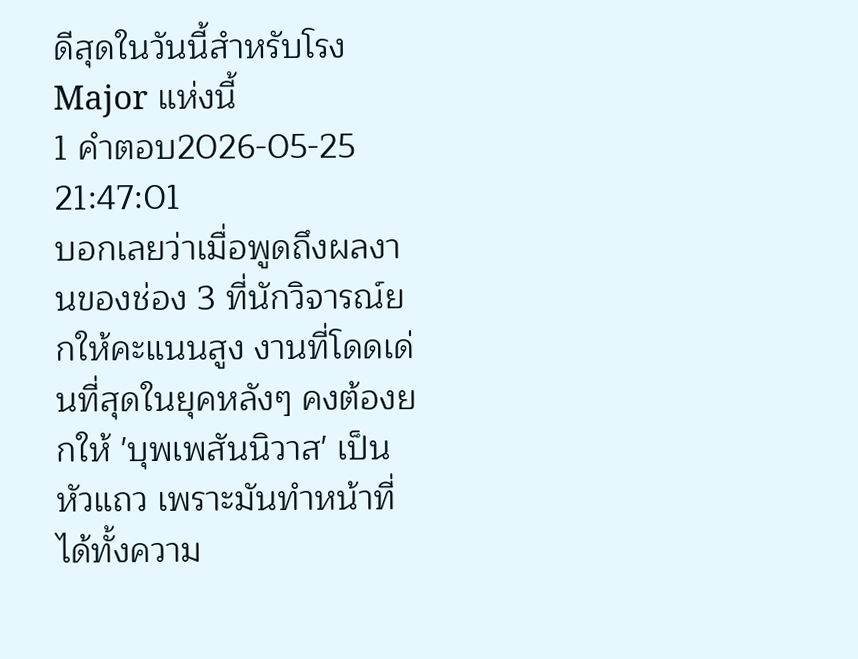ดีสุดในวันนี้สำหรับโรง Major แห่งนี้
1 คำตอบ2026-05-25 21:47:01
บอกเลยว่าเมื่อพูดถึงผลงานของช่อง 3 ที่นักวิจารณ์ยกให้คะแนนสูง งานที่โดดเด่นที่สุดในยุคหลังๆ คงต้องยกให้ 'บุพเพสันนิวาส' เป็นหัวแถว เพราะมันทำหน้าที่ได้ทั้งความ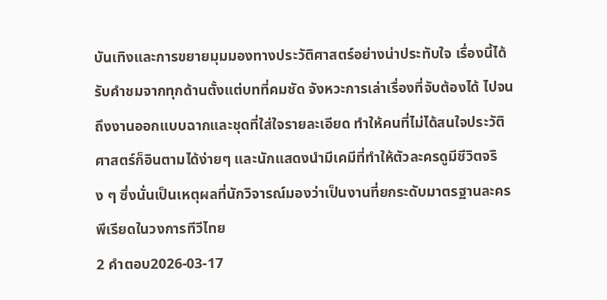บันเทิงและการขยายมุมมองทางประวัติศาสตร์อย่างน่าประทับใจ เรื่องนี้ได้รับคำชมจากทุกด้านตั้งแต่บทที่คมชัด จังหวะการเล่าเรื่องที่จับต้องได้ ไปจนถึงงานออกแบบฉากและชุดที่ใส่ใจรายละเอียด ทำให้คนที่ไม่ได้สนใจประวัติศาสตร์ก็อินตามได้ง่ายๆ และนักแสดงนำมีเคมีที่ทำให้ตัวละครดูมีชีวิตจริง ๆ ซึ่งนั่นเป็นเหตุผลที่นักวิจารณ์มองว่าเป็นงานที่ยกระดับมาตรฐานละครพีเรียดในวงการทีวีไทย
2 คำตอบ2026-03-17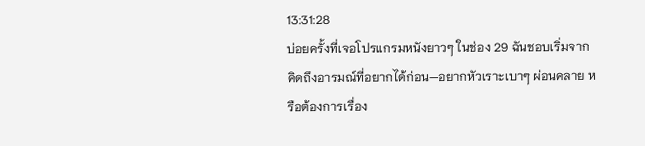13:31:28
บ่อยครั้งที่เจอโปรแกรมหนังยาวๆ ในช่อง 29 ฉันชอบเริ่มจากคิดถึงอารมณ์ที่อยากได้ก่อน—อยากหัวเราะเบาๆ ผ่อนคลาย หรือต้องการเรื่อง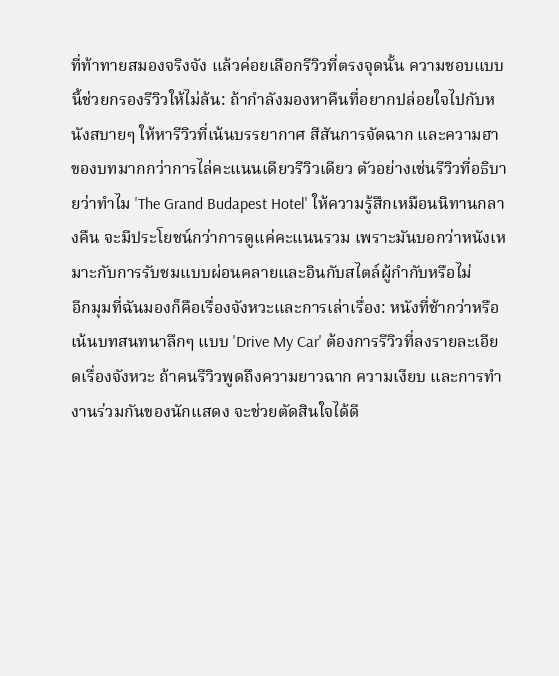ที่ท้าทายสมองจริงจัง แล้วค่อยเลือกรีวิวที่ตรงจุดนั้น ความชอบแบบนี้ช่วยกรองรีวิวให้ไม่ล้น: ถ้ากำลังมองหาคืนที่อยากปล่อยใจไปกับหนังสบายๆ ให้หารีวิวที่เน้นบรรยากาศ สีสันการจัดฉาก และความฮาของบทมากกว่าการไล่คะแนนเดียวรีวิวเดียว ตัวอย่างเช่นรีวิวที่อธิบายว่าทำไม 'The Grand Budapest Hotel' ให้ความรู้สึกเหมือนนิทานกลางคืน จะมีประโยชน์กว่าการดูแค่คะแนนรวม เพราะมันบอกว่าหนังเหมาะกับการรับชมแบบผ่อนคลายและอินกับสไตล์ผู้กำกับหรือไม่
อีกมุมที่ฉันมองก็คือเรื่องจังหวะและการเล่าเรื่อง: หนังที่ช้ากว่าหรือเน้นบทสนทนาลึกๆ แบบ 'Drive My Car' ต้องการรีวิวที่ลงรายละเอียดเรื่องจังหวะ ถ้าคนรีวิวพูดถึงความยาวฉาก ความเงียบ และการทำงานร่วมกันของนักแสดง จะช่วยตัดสินใจได้ดี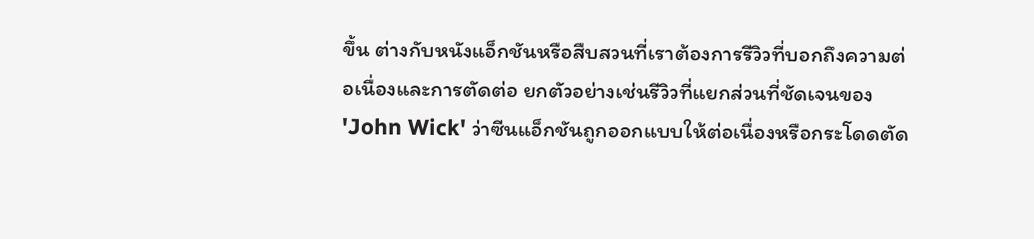ขึ้น ต่างกับหนังแอ็กชันหรือสืบสวนที่เราต้องการรีวิวที่บอกถึงความต่อเนื่องและการตัดต่อ ยกตัวอย่างเช่นรีวิวที่แยกส่วนที่ชัดเจนของ 'John Wick' ว่าซีนแอ็กชันถูกออกแบบให้ต่อเนื่องหรือกระโดดตัด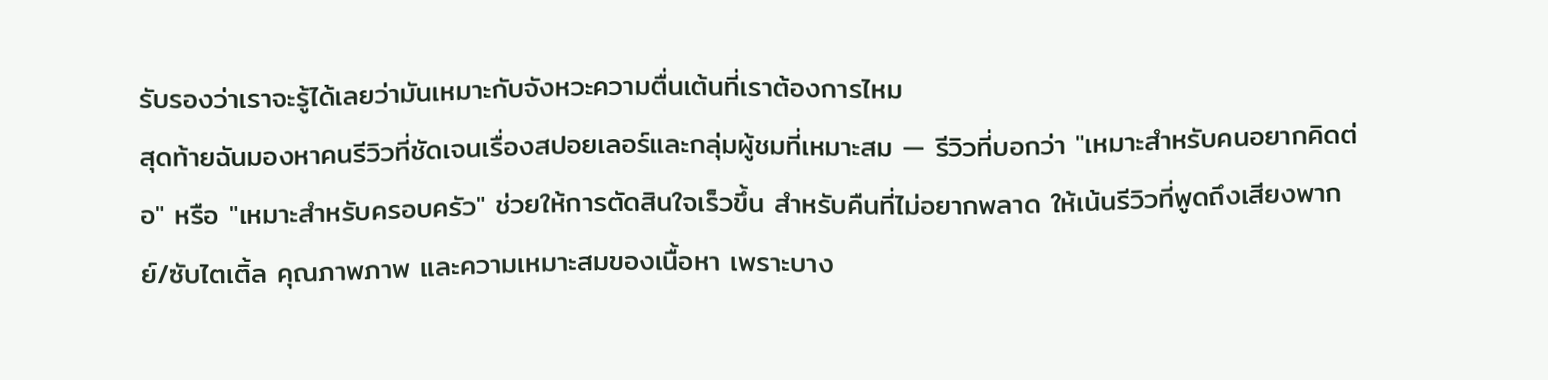รับรองว่าเราจะรู้ได้เลยว่ามันเหมาะกับจังหวะความตื่นเต้นที่เราต้องการไหม
สุดท้ายฉันมองหาคนรีวิวที่ชัดเจนเรื่องสปอยเลอร์และกลุ่มผู้ชมที่เหมาะสม — รีวิวที่บอกว่า "เหมาะสำหรับคนอยากคิดต่อ" หรือ "เหมาะสำหรับครอบครัว" ช่วยให้การตัดสินใจเร็วขึ้น สำหรับคืนที่ไม่อยากพลาด ให้เน้นรีวิวที่พูดถึงเสียงพากย์/ซับไตเติ้ล คุณภาพภาพ และความเหมาะสมของเนื้อหา เพราะบาง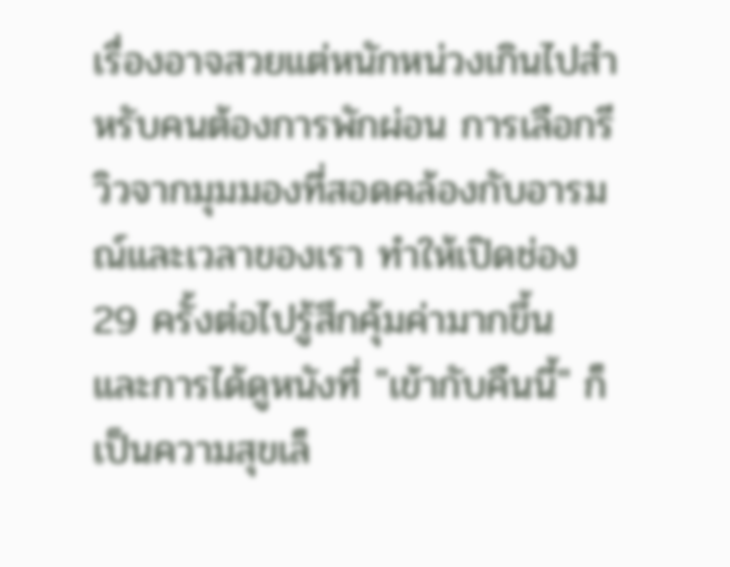เรื่องอาจสวยแต่หนักหน่วงเกินไปสำหรับคนต้องการพักผ่อน การเลือกรีวิวจากมุมมองที่สอดคล้องกับอารมณ์และเวลาของเรา ทำให้เปิดช่อง 29 ครั้งต่อไปรู้สึกคุ้มค่ามากขึ้น และการได้ดูหนังที่ "เข้ากับคืนนี้" ก็เป็นความสุขเล็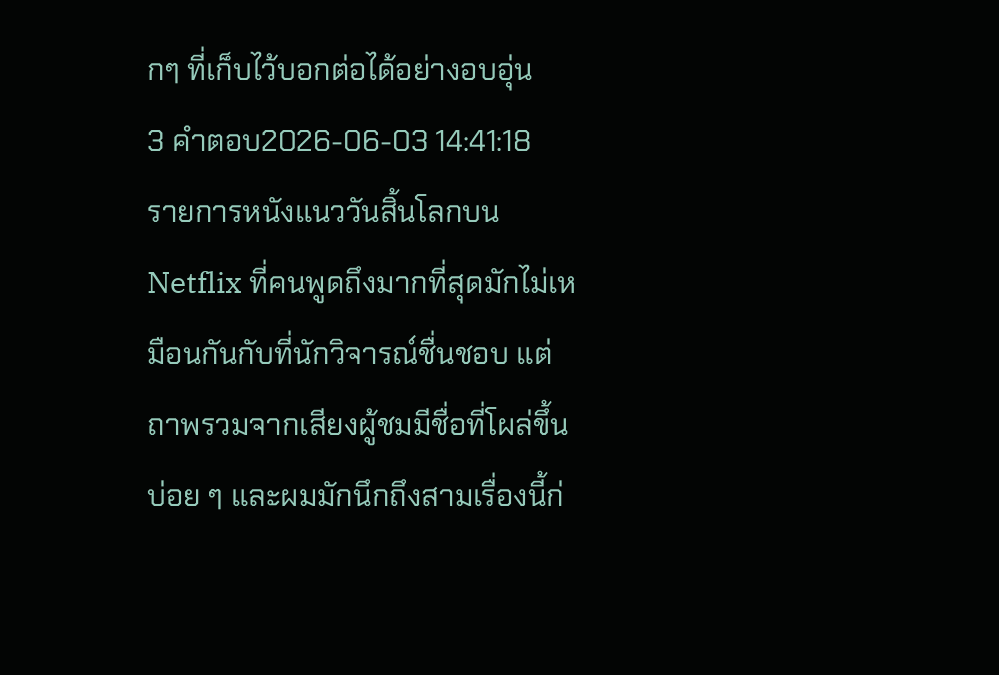กๆ ที่เก็บไว้บอกต่อได้อย่างอบอุ่น
3 คำตอบ2026-06-03 14:41:18
รายการหนังแนววันสิ้นโลกบน Netflix ที่คนพูดถึงมากที่สุดมักไม่เหมือนกันกับที่นักวิจารณ์ชื่นชอบ แต่ถาพรวมจากเสียงผู้ชมมีชื่อที่โผล่ขึ้นบ่อย ๆ และผมมักนึกถึงสามเรื่องนี้ก่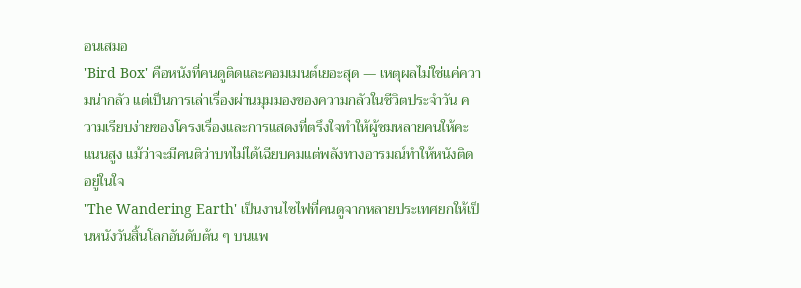อนเสมอ
'Bird Box' คือหนังที่คนดูติดและคอมเมนต์เยอะสุด — เหตุผลไม่ใช่แค่ความน่ากลัว แต่เป็นการเล่าเรื่องผ่านมุมมองของความกลัวในชีวิตประจำวัน ความเรียบง่ายของโครงเรื่องและการแสดงที่ตรึงใจทำให้ผู้ชมหลายคนให้คะแนนสูง แม้ว่าจะมีคนติว่าบทไม่ได้เฉียบคมแต่พลังทางอารมณ์ทำให้หนังติดอยู่ในใจ
'The Wandering Earth' เป็นงานไซไฟที่คนดูจากหลายประเทศยกให้เป็นหนังวันสิ้นโลกอันดับต้น ๆ บนแพ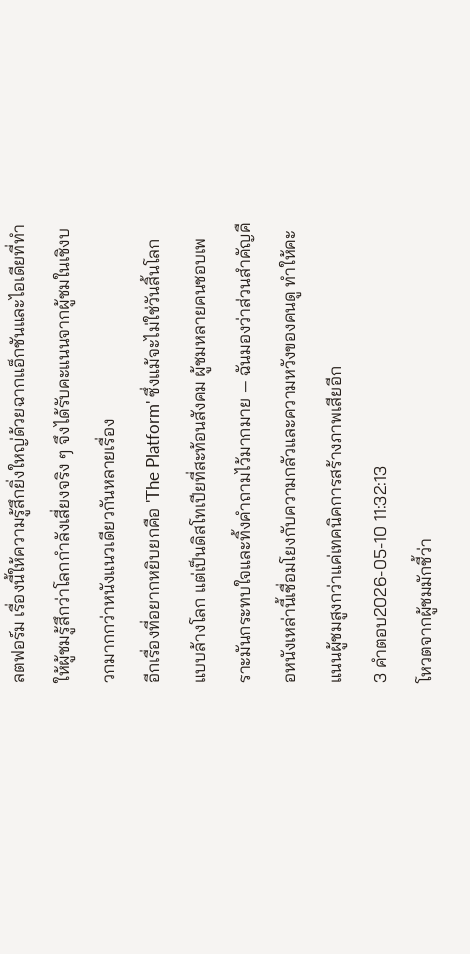ลตฟอร์ม เรื่องนี้ให้ความรู้สึกยิ่งใหญ่ด้วยฉากแอ็กชันและไอเดียที่ทำให้ผู้ชมรู้สึกว่าโลกกำลังเสี่ยงจริง ๆ จึงได้รับคะแนนจากผู้ชมในเชิงบวกมากกว่าหนังแนวเดียวกันหลายเรื่อง
อีกเรื่องที่อยากหยิบยกคือ 'The Platform' ซึ่งแม้จะไม่ใช่วันสิ้นโลกแบบล้างโลก แต่เป็นดิสโทเปียที่สะท้อนสังคม ผู้ชมหลายคนชอบเพราะมันกระทบใจและทิ้งคำถามไว้มากมาย — ฉันมองว่าส่วนสำคัญคือหนังเหล่านี้เชื่อมโยงกับความกลัวและความหวังของคนดู ทำให้คะแนนผู้ชมสูงกว่าแค่เทคนิคการสร้างภาพเสียอีก
3 คำตอบ2026-05-10 11:32:13
โหวตจากผู้ชมมักชี้ว่า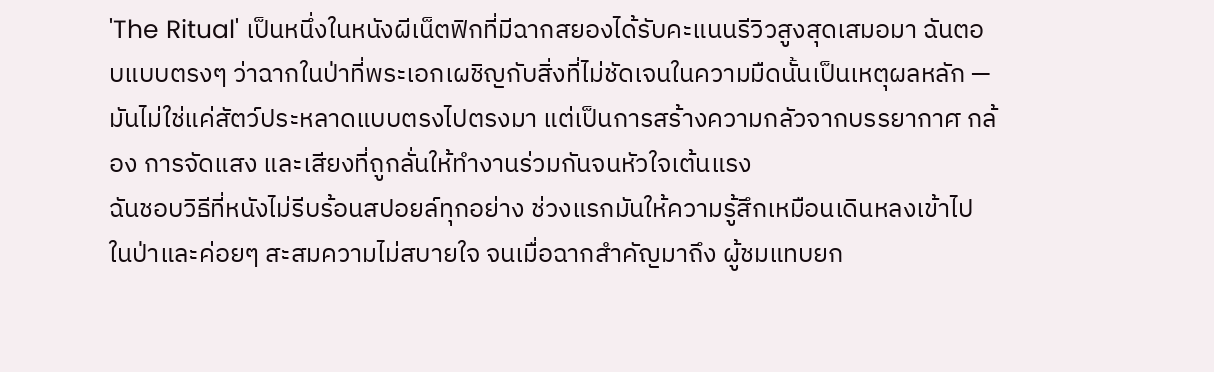'The Ritual' เป็นหนึ่งในหนังผีเน็ตฟิกที่มีฉากสยองได้รับคะแนนรีวิวสูงสุดเสมอมา ฉันตอบแบบตรงๆ ว่าฉากในป่าที่พระเอกเผชิญกับสิ่งที่ไม่ชัดเจนในความมืดนั้นเป็นเหตุผลหลัก — มันไม่ใช่แค่สัตว์ประหลาดแบบตรงไปตรงมา แต่เป็นการสร้างความกลัวจากบรรยากาศ กล้อง การจัดแสง และเสียงที่ถูกลั่นให้ทำงานร่วมกันจนหัวใจเต้นแรง
ฉันชอบวิธีที่หนังไม่รีบร้อนสปอยล์ทุกอย่าง ช่วงแรกมันให้ความรู้สึกเหมือนเดินหลงเข้าไปในป่าและค่อยๆ สะสมความไม่สบายใจ จนเมื่อฉากสำคัญมาถึง ผู้ชมแทบยก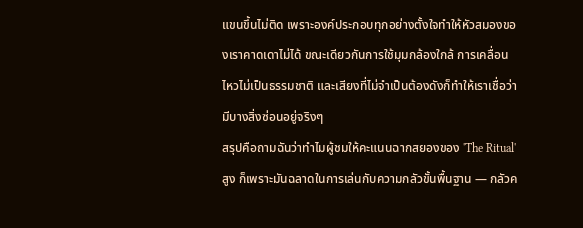แขนขึ้นไม่ติด เพราะองค์ประกอบทุกอย่างตั้งใจทำให้หัวสมองของเราคาดเดาไม่ได้ ขณะเดียวกันการใช้มุมกล้องใกล้ การเคลื่อนไหวไม่เป็นธรรมชาติ และเสียงที่ไม่จำเป็นต้องดังก็ทำให้เราเชื่อว่ามีบางสิ่งซ่อนอยู่จริงๆ
สรุปคือถามฉันว่าทำไมผู้ชมให้คะแนนฉากสยองของ 'The Ritual' สูง ก็เพราะมันฉลาดในการเล่นกับความกลัวขั้นพื้นฐาน — กลัวค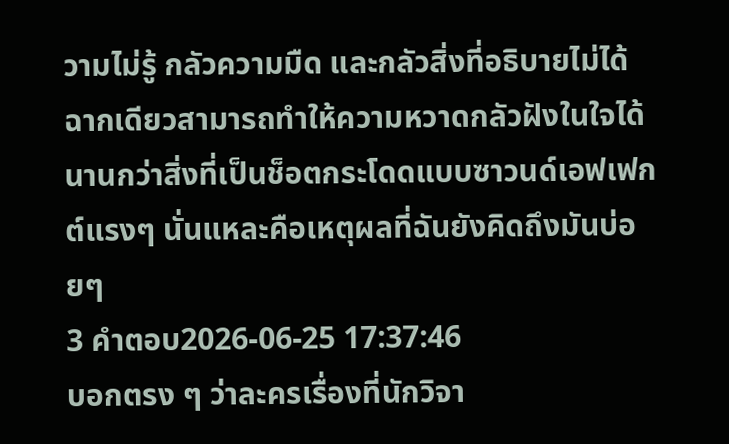วามไม่รู้ กลัวความมืด และกลัวสิ่งที่อธิบายไม่ได้ ฉากเดียวสามารถทำให้ความหวาดกลัวฝังในใจได้นานกว่าสิ่งที่เป็นช็อตกระโดดแบบซาวนด์เอฟเฟกต์แรงๆ นั่นแหละคือเหตุผลที่ฉันยังคิดถึงมันบ่อยๆ
3 คำตอบ2026-06-25 17:37:46
บอกตรง ๆ ว่าละครเรื่องที่นักวิจา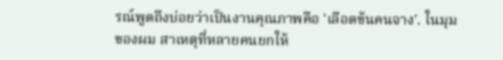รณ์พูดถึงบ่อยว่าเป็นงานคุณภาพคือ 'เลือดข้นคนจาง'. ในมุมของผม สาเหตุที่หลายคนยกให้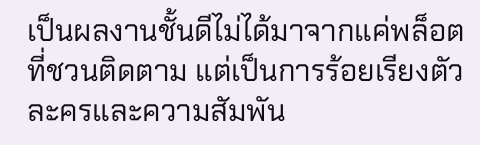เป็นผลงานชั้นดีไม่ได้มาจากแค่พล็อตที่ชวนติดตาม แต่เป็นการร้อยเรียงตัวละครและความสัมพัน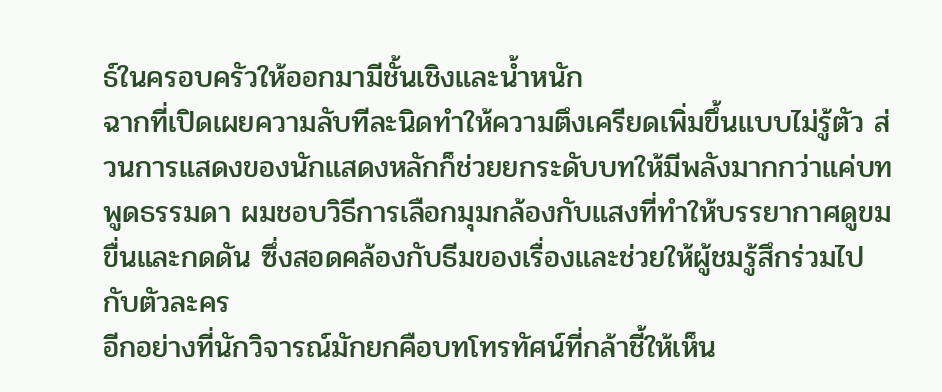ธ์ในครอบครัวให้ออกมามีชั้นเชิงและน้ำหนัก
ฉากที่เปิดเผยความลับทีละนิดทำให้ความตึงเครียดเพิ่มขึ้นแบบไม่รู้ตัว ส่วนการแสดงของนักแสดงหลักก็ช่วยยกระดับบทให้มีพลังมากกว่าแค่บทพูดธรรมดา ผมชอบวิธีการเลือกมุมกล้องกับแสงที่ทำให้บรรยากาศดูขมขื่นและกดดัน ซึ่งสอดคล้องกับธีมของเรื่องและช่วยให้ผู้ชมรู้สึกร่วมไปกับตัวละคร
อีกอย่างที่นักวิจารณ์มักยกคือบทโทรทัศน์ที่กล้าชี้ให้เห็น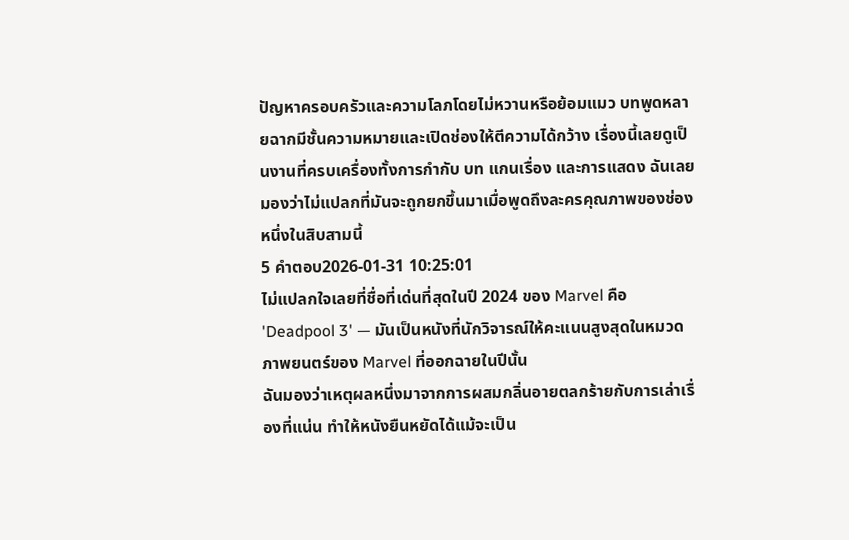ปัญหาครอบครัวและความโลภโดยไม่หวานหรือย้อมแมว บทพูดหลายฉากมีชั้นความหมายและเปิดช่องให้ตีความได้กว้าง เรื่องนี้เลยดูเป็นงานที่ครบเครื่องทั้งการกำกับ บท แกนเรื่อง และการแสดง ฉันเลยมองว่าไม่แปลกที่มันจะถูกยกขึ้นมาเมื่อพูดถึงละครคุณภาพของช่องหนึ่งในสิบสามนี้
5 คำตอบ2026-01-31 10:25:01
ไม่แปลกใจเลยที่ชื่อที่เด่นที่สุดในปี 2024 ของ Marvel คือ 'Deadpool 3' — มันเป็นหนังที่นักวิจารณ์ให้คะแนนสูงสุดในหมวดภาพยนตร์ของ Marvel ที่ออกฉายในปีนั้น
ฉันมองว่าเหตุผลหนึ่งมาจากการผสมกลิ่นอายตลกร้ายกับการเล่าเรื่องที่แน่น ทำให้หนังยืนหยัดได้แม้จะเป็น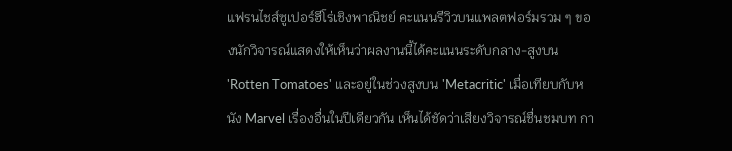แฟรนไชส์ซูเปอร์ฮีโร่เชิงพาณิชย์ คะแนนรีวิวบนแพลตฟอร์มรวม ๆ ของนักวิจารณ์แสดงให้เห็นว่าผลงานนี้ได้คะแนนระดับกลาง-สูงบน 'Rotten Tomatoes' และอยู่ในช่วงสูงบน 'Metacritic' เมื่อเทียบกับหนัง Marvel เรื่องอื่นในปีเดียวกัน เห็นได้ชัดว่าเสียงวิจารณ์ชื่นชมบท กา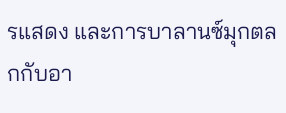รแสดง และการบาลานซ์มุกตลกกับอา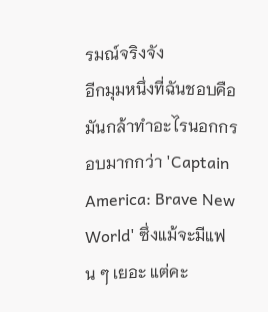รมณ์จริงจัง
อีกมุมหนึ่งที่ฉันชอบคือมันกล้าทำอะไรนอกกรอบมากกว่า 'Captain America: Brave New World' ซึ่งแม้จะมีแฟน ๆ เยอะ แต่คะ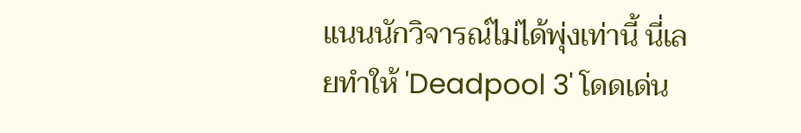แนนนักวิจารณ์ไม่ได้พุ่งเท่านี้ นี่เลยทำให้ 'Deadpool 3' โดดเด่น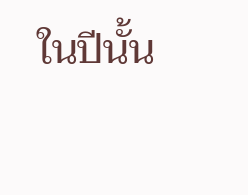ในปีนั้น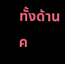ทั้งด้านค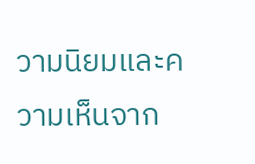วามนิยมและความเห็นจาก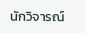นักวิจารณ์